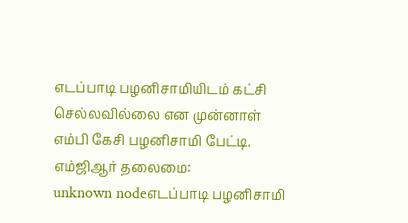எடப்பாடி பழனிசாமியிடம் கட்சி செல்லவில்லை என முன்னாள் எம்பி கேசி பழனிசாமி பேட்டி.
எம்ஜிஆர் தலைமை:
unknown nodeஎடப்பாடி பழனிசாமி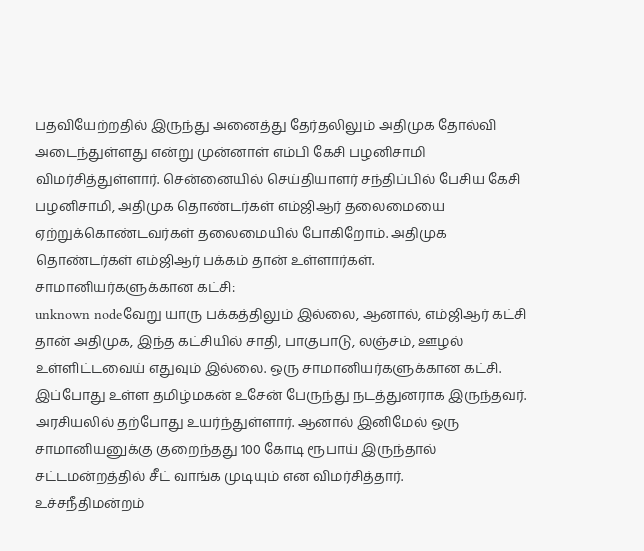பதவியேற்றதில் இருந்து அனைத்து தேர்தலிலும் அதிமுக தோல்வி அடைந்துள்ளது என்று முன்னாள் எம்பி கேசி பழனிசாமி விமர்சித்துள்ளார். சென்னையில் செய்தியாளர் சந்திப்பில் பேசிய கேசி பழனிசாமி, அதிமுக தொண்டர்கள் எம்ஜிஆர் தலைமையை ஏற்றுக்கொண்டவர்கள் தலைமையில் போகிறோம். அதிமுக தொண்டர்கள் எம்ஜிஆர் பக்கம் தான் உள்ளார்கள்.
சாமானியர்களுக்கான கட்சி:
unknown nodeவேறு யாரு பக்கத்திலும் இல்லை, ஆனால், எம்ஜிஆர் கட்சி தான் அதிமுக, இந்த கட்சியில் சாதி, பாகுபாடு, லஞ்சம், ஊழல் உள்ளிட்டவைய் எதுவும் இல்லை. ஒரு சாமானியர்களுக்கான கட்சி. இப்போது உள்ள தமிழ்மகன் உசேன் பேருந்து நடத்துனராக இருந்தவர். அரசியலில் தற்போது உயர்ந்துள்ளார். ஆனால் இனிமேல் ஒரு சாமானியனுக்கு குறைந்தது 100 கோடி ரூபாய் இருந்தால் சட்டமன்றத்தில் சீட் வாங்க முடியும் என விமர்சித்தார்.
உச்சநீதிமன்றம்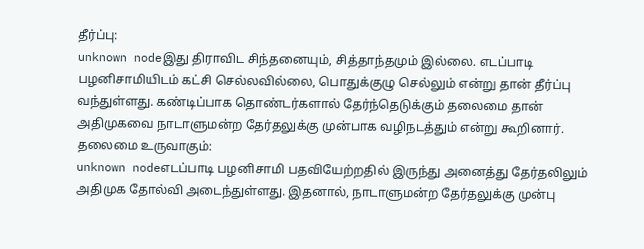தீர்ப்பு:
unknown nodeஇது திராவிட சிந்தனையும், சித்தாந்தமும் இல்லை. எடப்பாடி பழனிசாமியிடம் கட்சி செல்லவில்லை, பொதுக்குழு செல்லும் என்று தான் தீர்ப்பு வந்துள்ளது. கண்டிப்பாக தொண்டர்களால் தேர்ந்தெடுக்கும் தலைமை தான் அதிமுகவை நாடாளுமன்ற தேர்தலுக்கு முன்பாக வழிநடத்தும் என்று கூறினார்.
தலைமை உருவாகும்:
unknown nodeஎடப்பாடி பழனிசாமி பதவியேற்றதில் இருந்து அனைத்து தேர்தலிலும் அதிமுக தோல்வி அடைந்துள்ளது. இதனால், நாடாளுமன்ற தேர்தலுக்கு முன்பு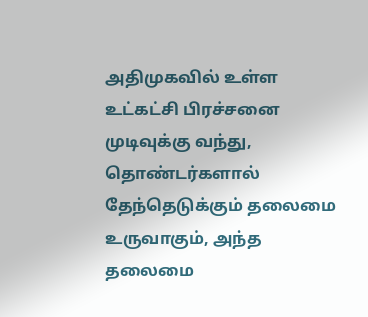அதிமுகவில் உள்ள உட்கட்சி பிரச்சனை முடிவுக்கு வந்து, தொண்டர்களால் தேந்தெடுக்கும் தலைமை உருவாகும், அந்த தலைமை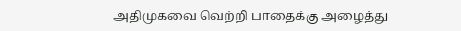அதிமுகவை வெற்றி பாதைக்கு அழைத்து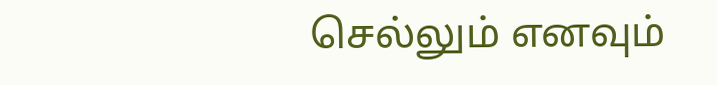செல்லும் எனவும்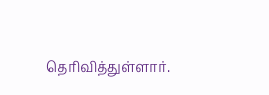தெரிவித்துள்ளார்.